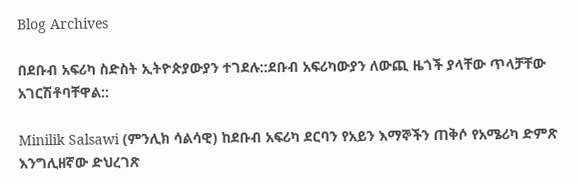Blog Archives

በደቡብ አፍሪካ ስድስት ኢትዮጵያውያን ተገደሉ::ደቡብ አፍሪካውያን ለውጪ ዜጎች ያላቸው ጥላቻቸው አገርሽቶባቸዋል::

Minilik Salsawi (ምንሊክ ሳልሳዊ) ከደቡብ አፍሪካ ደርባን የአይን እማኞችን ጠቅሶ የአሜሪካ ድምጽ እንግሊዘኛው ድህረገጽ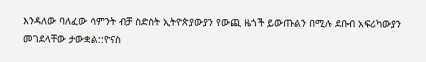እንዳለው ባለፈው ሳምንት ብቻ ስድስት ኢትዮጵያውያን የውጪ ዜጎች ይውጡልን በሚሉ ደቡብ አፍሪካውያን መገደላቸው ታውቋል::ዮናስ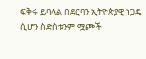ፍቅሩ ይባላል በደርባን ኢትዮጵያዊ ነጋዴ ሲሆን ስድስቱንም ሟጮች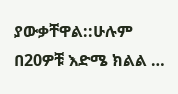ያውቃቸዋል::ሁሉም በ20ዎቹ እድሜ ክልል …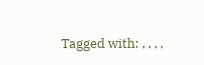Tagged with: , , , ,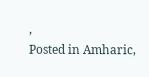,
Posted in Amharic,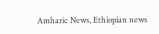Amharic News, Ethiopian news